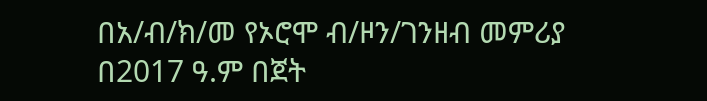በአ/ብ/ክ/መ የኦሮሞ ብ/ዞን/ገንዘብ መምሪያ በ2017 ዓ.ም በጀት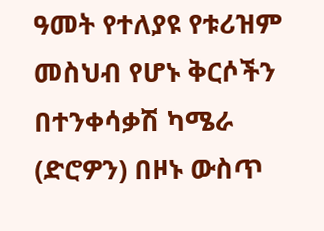ዓመት የተለያዩ የቱሪዝም መስህብ የሆኑ ቅርሶችን በተንቀሳቃሽ ካሜራ (ድሮዎን) በዞኑ ውስጥ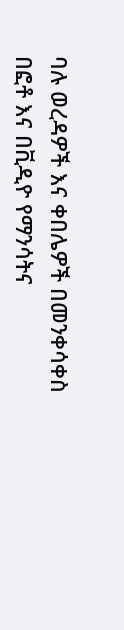ባሉ ወረዳዎች እና ቀበሌዎች በመንቀሳቀስ በፎቶ እና በቪዲዮ የማንሳትና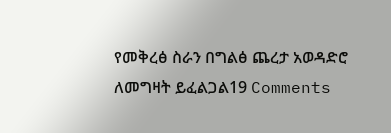የመቅረፅ ስራን በግልፅ ጨረታ አወዳድሮ ለመግዛት ይፈልጋል19 Comments